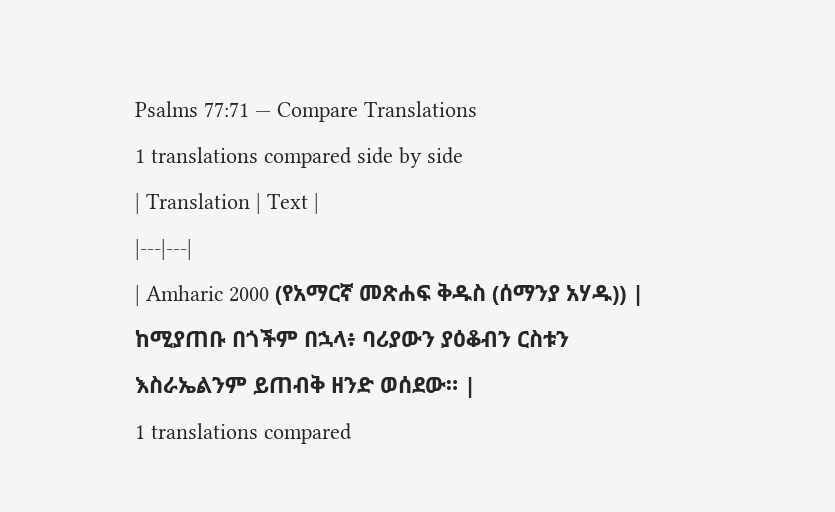Psalms 77:71 — Compare Translations
1 translations compared side by side
| Translation | Text |
|---|---|
| Amharic 2000 (የአማርኛ መጽሐፍ ቅዱስ (ሰማንያ አሃዱ)) | ከሚያጠቡ በጎችም በኋላ፥ ባሪያውን ያዕቆብን ርስቱን እስራኤልንም ይጠብቅ ዘንድ ወሰደው። |
1 translations compared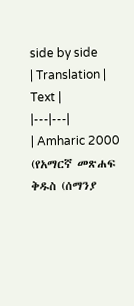side by side
| Translation | Text |
|---|---|
| Amharic 2000 (የአማርኛ መጽሐፍ ቅዱስ (ሰማንያ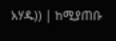አሃዱ)) | ከሚያጠቡ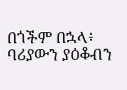በጎችም በኋላ፥ ባሪያውን ያዕቆብን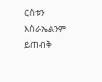ርስቱን እስራኤልንም ይጠብቅ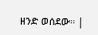ዘንድ ወሰደው። |